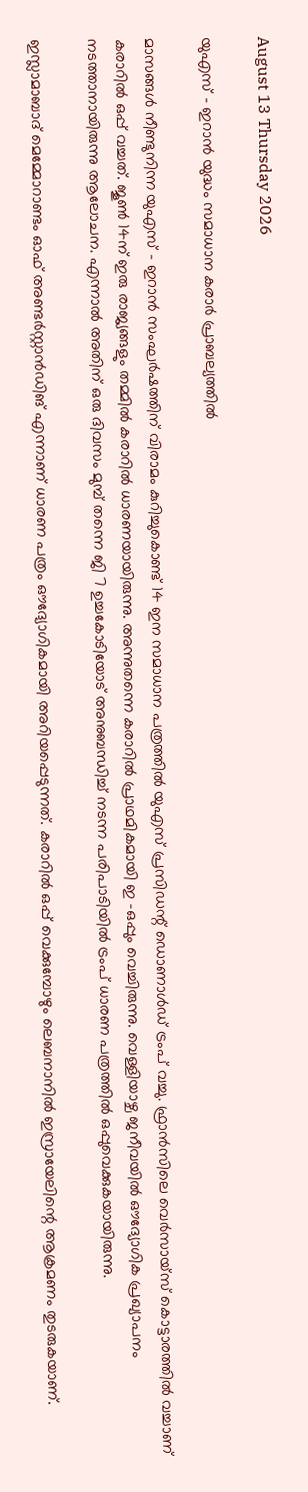August 13 Thursday 2026

യുഎസ് – ഇറാൻ യുദ്ധം സമാധാന കരാർ പ്രാബല്യത്തിൽ

മാസങ്ങൾ നീണ്ടുനിന്ന യുഎസ് – ഇറാൻ സംഘർഷത്തിന് വിരാമം കുറിച്ചുകൊണ്ട് 14 ഇന സമാധാന പത്രത്തിൽ യുഎസ് പ്രസിഡന്റ് ഡൊണാൾഡ് ട്രംപ് വച്ചു. ഫ്രാൻസിലെ വെർസായ്സ് കൊട്ടാരത്തിൽ വച്ചാണ് കരാറിൽ ഒപ്പ് വച്ചത്. ജൂൺ 14ന് ഇരു രാജ്യങ്ങളും തമ്മിൽ കരാറിൽ ധാരണയായിരുന്നു. അന്നുതന്നെ കരാറിൽ പ്രാഥമികമായി ഇ -ഒപ്പും വെച്ചിരുന്നു. വെള്ളിയാഴ്ച ജനീവയിൽ ഔദ്യോഗിക പ്രഖ്യാപനം നടത്താനായിരുന്നു ആലോചന. എന്നാൽ അതിന് ഒരു ദിവസം മുമ്പ് തന്നെ ജി 7 ഉച്ചകോടിയോട് അനുബന്ധിച്ച് നടന്ന പരിപാടിയിൽ ട്രംപ് ധാരണ പത്രത്തിൽ ഒപ്പുവെക്കുകയായിരുന്നു.

ഇസ്ലാമാബാദ് മെമ്മോറാണ്ടം ഓഫ് അണ്ടർസ്റ്റാൻഡിങ് എന്നാണ് ധാരണ പത്രം ഔദ്യോഗികമായി അറിയപ്പെടുന്നത്. കരാറിൽ ഒപ്പ് വെക്കുമ്പോഴും ലെബനാനിൽ ഇസ്രായേലിന്റെ ആക്രമണം തുടരുകയാണ്.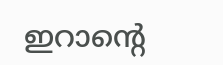ഇറാന്റെ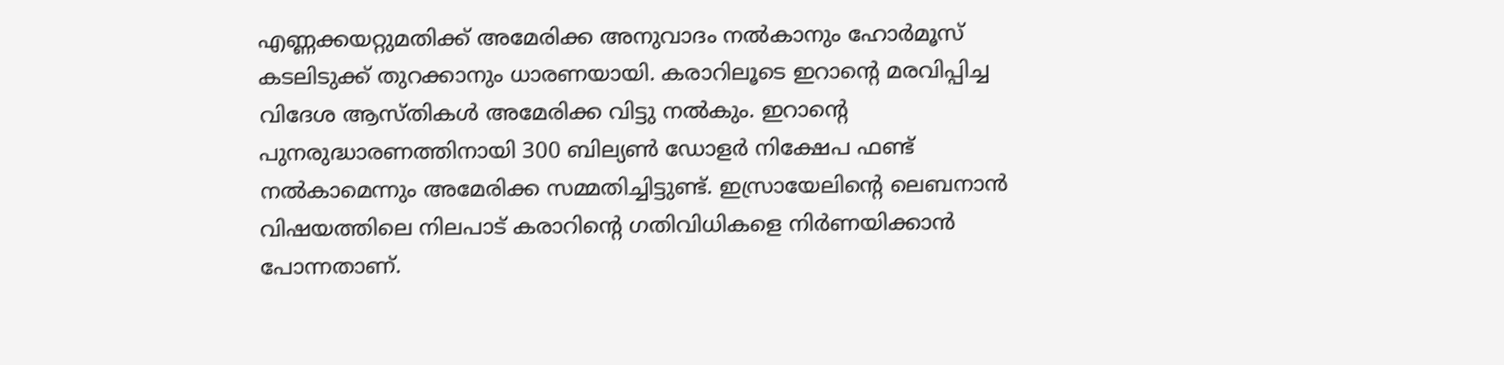എണ്ണക്കയറ്റുമതിക്ക് അമേരിക്ക അനുവാദം നൽകാനും ഹോർമൂസ് കടലിടുക്ക് തുറക്കാനും ധാരണയായി. കരാറിലൂടെ ഇറാന്റെ മരവിപ്പിച്ച വിദേശ ആസ്തികൾ അമേരിക്ക വിട്ടു നൽകും. ഇറാന്റെ പുനരുദ്ധാരണത്തിനായി 300 ബില്യൺ ഡോളർ നിക്ഷേപ ഫണ്ട് നൽകാമെന്നും അമേരിക്ക സമ്മതിച്ചിട്ടുണ്ട്. ഇസ്രായേലിന്റെ ലെബനാൻ വിഷയത്തിലെ നിലപാട് കരാറിന്റെ ഗതിവിധികളെ നിർണയിക്കാൻ പോന്നതാണ്.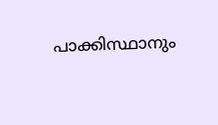പാക്കിസ്ഥാനും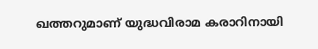ഖത്തറുമാണ് യുദ്ധവിരാമ കരാറിനായി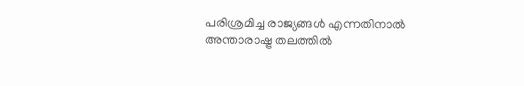പരിശ്രമിച്ച രാജ്യങ്ങൾ എന്നതിനാൽ അന്താരാഷ്ട്ര തലത്തിൽ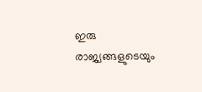ഇരു രാജ്യങ്ങളുടെയും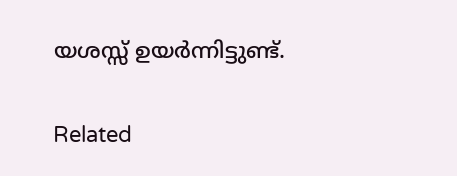യശസ്സ് ഉയർന്നിട്ടുണ്ട്.

Related